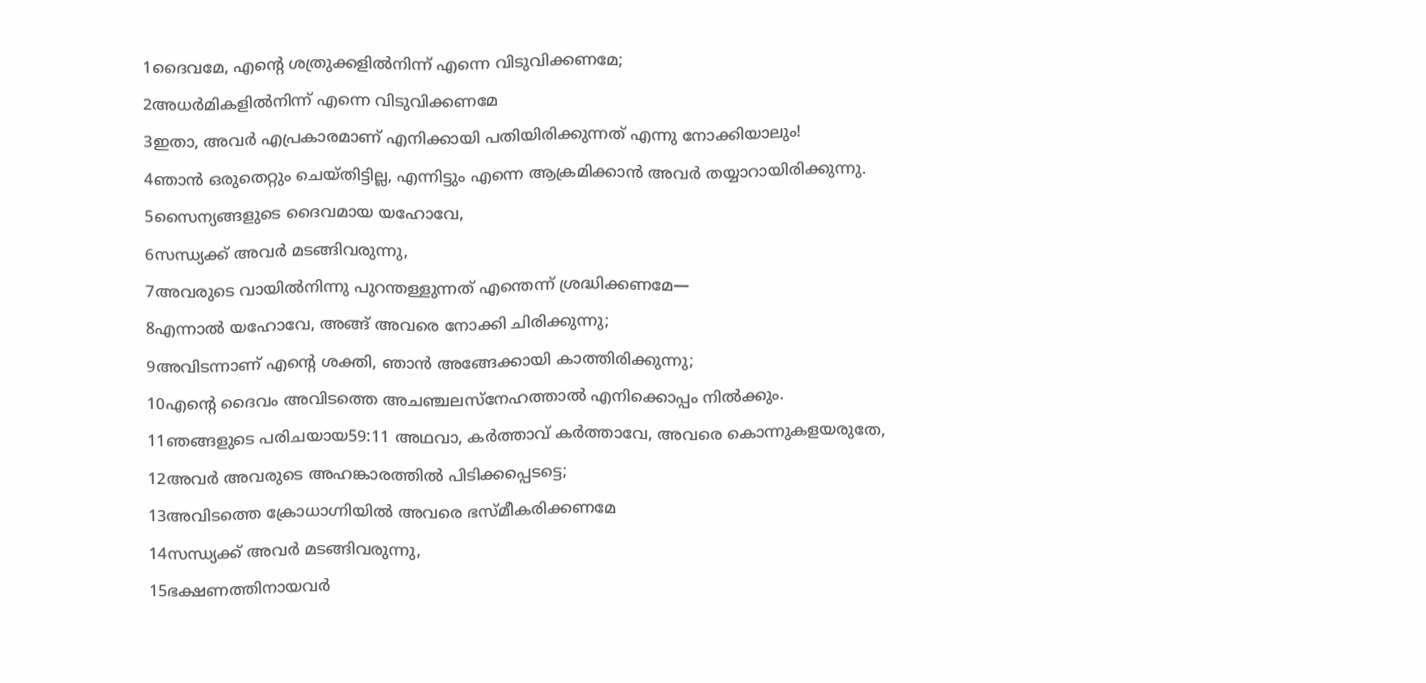1ദൈവമേ, എന്റെ ശത്രുക്കളിൽനിന്ന് എന്നെ വിടുവിക്കണമേ;
2അധർമികളിൽനിന്ന് എന്നെ വിടുവിക്കണമേ
3ഇതാ, അവർ എപ്രകാരമാണ് എനിക്കായി പതിയിരിക്കുന്നത് എന്നു നോക്കിയാലും!
4ഞാൻ ഒരുതെറ്റും ചെയ്തിട്ടില്ല, എന്നിട്ടും എന്നെ ആക്രമിക്കാൻ അവർ തയ്യാറായിരിക്കുന്നു.
5സൈന്യങ്ങളുടെ ദൈവമായ യഹോവേ,
6സന്ധ്യക്ക് അവർ മടങ്ങിവരുന്നു,
7അവരുടെ വായിൽനിന്നു പുറന്തള്ളുന്നത് എന്തെന്ന് ശ്രദ്ധിക്കണമേ—
8എന്നാൽ യഹോവേ, അങ്ങ് അവരെ നോക്കി ചിരിക്കുന്നു;
9അവിടന്നാണ് എന്റെ ശക്തി, ഞാൻ അങ്ങേക്കായി കാത്തിരിക്കുന്നു;
10എന്റെ ദൈവം അവിടത്തെ അചഞ്ചലസ്നേഹത്താൽ എനിക്കൊപ്പം നിൽക്കും.
11ഞങ്ങളുടെ പരിചയായ59:11 അഥവാ, കർത്താവ് കർത്താവേ, അവരെ കൊന്നുകളയരുതേ,
12അവർ അവരുടെ അഹങ്കാരത്തിൽ പിടിക്കപ്പെടട്ടെ;
13അവിടത്തെ ക്രോധാഗ്നിയിൽ അവരെ ഭസ്മീകരിക്കണമേ
14സന്ധ്യക്ക് അവർ മടങ്ങിവരുന്നു,
15ഭക്ഷണത്തിനായവർ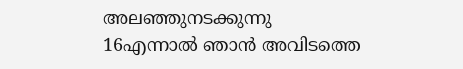അലഞ്ഞുനടക്കുന്നു
16എന്നാൽ ഞാൻ അവിടത്തെ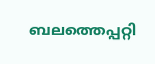ബലത്തെപ്പറ്റി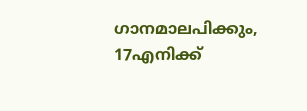ഗാനമാലപിക്കും,
17എനിക്ക്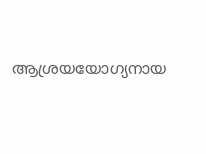ആശ്രയയോഗ്യനായ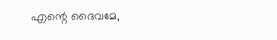എന്റെ ദൈവമേ,